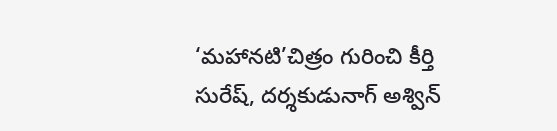‘మహానటి’చిత్రం గురించి కీర్తి సురేష్, దర్శకుడునాగ్ అశ్విన్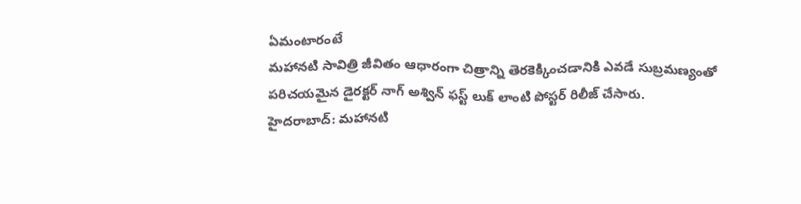ఏమంటారంటే
మహానటి సావిత్రి జీవితం ఆధారంగా చిత్రాన్ని తెరకెక్కించడానికి ఎవడే సుబ్రమణ్యంతో పరిచయమైన డైరక్టర్ నాగ్ అశ్విన్ ఫస్ట్ లుక్ లాంటి పోస్టర్ రిలీజ్ చేసారు.
హైదరాబాద్: మహానటి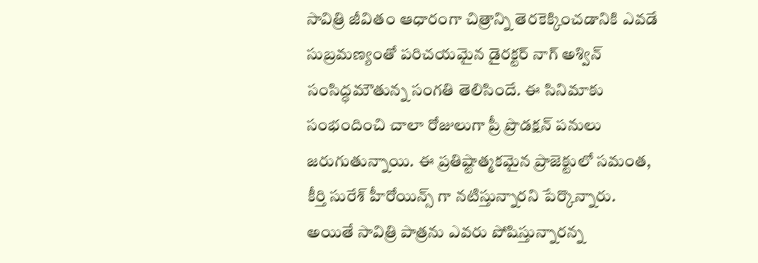సావిత్రి జీవితం ఆధారంగా చిత్రాన్ని తెరకెక్కించడానికి ఎవడే సుబ్రమణ్యంతో పరిచయమైన డైరక్టర్ నాగ్ అశ్విన్ సంసిద్ధమౌతున్న సంగతి తెలిసిందే. ఈ సినిమాకు సంభందించి చాలా రోజులుగా ప్రీ ప్రొడక్షన్ పనులు జరుగుతున్నాయి. ఈ ప్రతిష్టాత్మకమైన ప్రాజెక్టులో సమంత, కీర్తి సురేశ్ హీరోయిన్స్ గా నటిస్తున్నారని పేర్కొన్నారు. అయితే సావిత్రి పాత్రను ఎవరు పోషిస్తున్నారన్న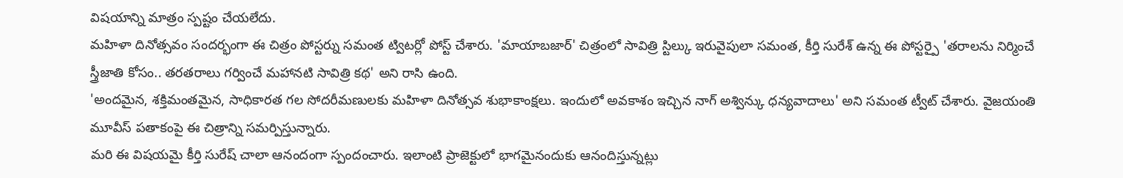విషయాన్ని మాత్రం స్పష్టం చేయలేదు.
మహిళా దినోత్సవం సందర్భంగా ఈ చిత్రం పోస్టర్ను సమంత ట్విటర్లో పోస్ట్ చేశారు. 'మాయాబజార్' చిత్రంలో సావిత్రి స్టిల్కు ఇరువైపులా సమంత, కీర్తి సురేశ్ ఉన్న ఈ పోస్టర్పై 'తరాలను నిర్మించే స్త్రీజాతి కోసం.. తరతరాలు గర్వించే మహానటి సావిత్రి కథ' అని రాసి ఉంది.
'అందమైన, శక్తిమంతమైన, సాధికారత గల సోదరీమణులకు మహిళా దినోత్సవ శుభాకాంక్షలు. ఇందులో అవకాశం ఇచ్చిన నాగ్ అశ్విన్కు ధన్యవాదాలు' అని సమంత ట్వీట్ చేశారు. వైజయంతి మూవీస్ పతాకంపై ఈ చిత్రాన్ని సమర్పిస్తున్నారు.
మరి ఈ విషయమై కీర్తి సురేష్ చాలా ఆనందంగా స్పందంచారు. ఇలాంటి ప్రాజెక్టులో భాగమైనందుకు ఆనందిస్తున్నట్లు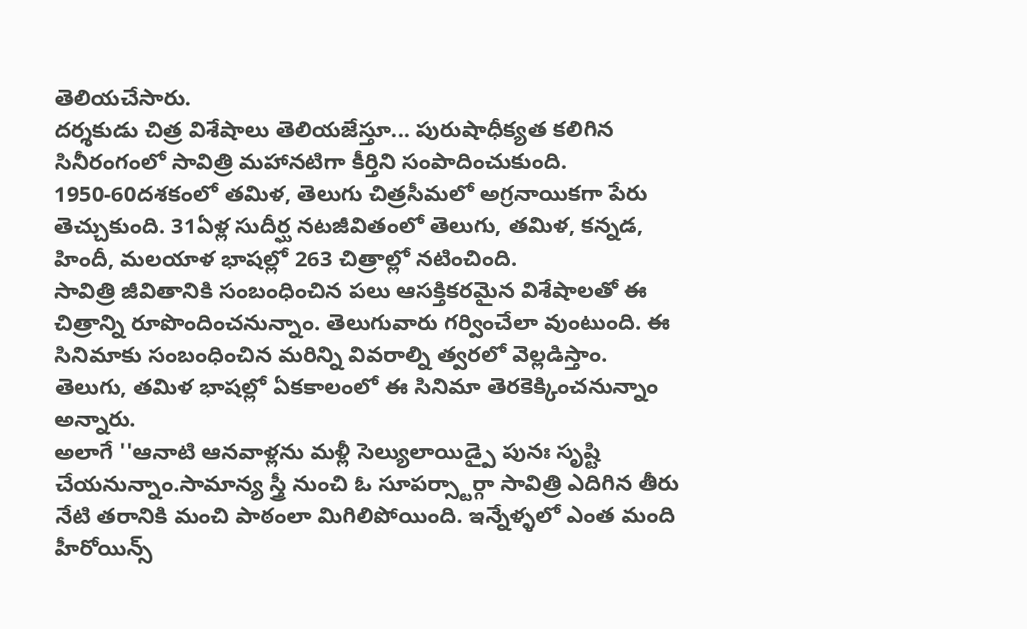తెలియచేసారు.
దర్శకుడు చిత్ర విశేషాలు తెలియజేస్తూ... పురుషాధీక్యత కలిగిన సినీరంగంలో సావిత్రి మహానటిగా కీర్తిని సంపాదించుకుంది. 1950-60దశకంలో తమిళ, తెలుగు చిత్రసీమలో అగ్రనాయికగా పేరు తెచ్చుకుంది. 31ఏళ్ల సుదీర్ఘ నటజీవితంలో తెలుగు, తమిళ, కన్నడ, హిందీ, మలయాళ భాషల్లో 263 చిత్రాల్లో నటించింది.
సావిత్రి జీవితానికి సంబంధించిన పలు ఆసక్తికరమైన విశేషాలతో ఈ చిత్రాన్ని రూపొందించనున్నాం. తెలుగువారు గర్వించేలా వుంటుంది. ఈ సినిమాకు సంబంధించిన మరిన్ని వివరాల్ని త్వరలో వెల్లడిస్తాం. తెలుగు, తమిళ భాషల్లో ఏకకాలంలో ఈ సినిమా తెరకెక్కించనున్నాం అన్నారు.
అలాగే ''ఆనాటి ఆనవాళ్లను మళ్లీ సెల్యులాయిడ్పై పునః సృష్టి చేయనున్నాం.సామాన్య స్త్రీ నుంచి ఓ సూపర్స్టార్గా సావిత్రి ఎదిగిన తీరు నేటి తరానికి మంచి పాఠంలా మిగిలిపోయింది. ఇన్నేళ్ళలో ఎంత మంది హీరోయిన్స్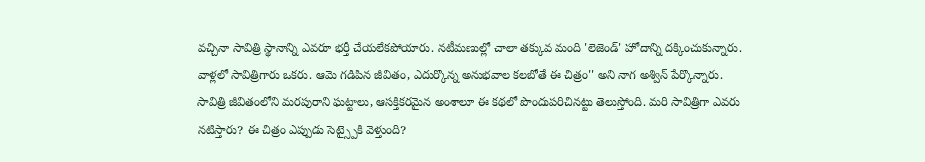వచ్చినా సావిత్రి స్థానాన్ని ఎవరూ భర్తీ చేయలేకపోయారు. నటీమణుల్లో చాలా తక్కువ మంది 'లెజెండ్' హోదాన్ని దక్కించుకున్నారు. వాళ్లలో సావిత్రిగారు ఒకరు. ఆమె గడిపిన జీవితం, ఎదుర్కొన్న అనుభవాల కలబోతే ఈ చిత్రం'' అని నాగ అశ్విన్ పేర్కొన్నారు.
సావిత్రి జీవితంలోని మరపురాని ఘట్టాలు, ఆసక్తికరమైన అంశాలూ ఈ కథలో పొందుపరిచినట్టు తెలుస్తోంది. మరి సావిత్రిగా ఎవరు నటిస్తారు? ఈ చిత్రం ఎప్పుడు సెట్స్పైకి వెళ్తుంది?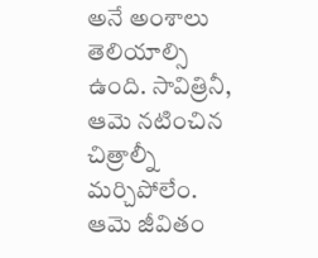అనే అంశాలు తెలియాల్సి ఉంది. సావిత్రినీ, ఆమె నటించిన చిత్రాల్నీ మర్చిపోలేం. ఆమె జీవితం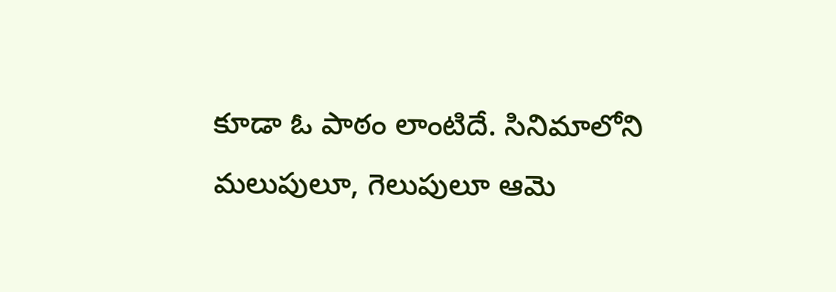కూడా ఓ పాఠం లాంటిదే. సినిమాలోని మలుపులూ, గెలుపులూ ఆమె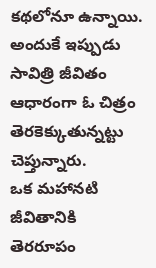కథలోనూ ఉన్నాయి. అందుకే ఇప్పుడు సావిత్రి జీవితం ఆధారంగా ఓ చిత్రం తెరకెక్కుతున్నట్టు చెప్తున్నారు.
ఒక మహానటి జీవితానికి తెరరూపం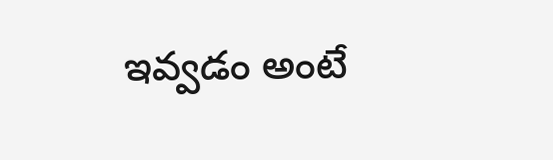ఇవ్వడం అంటే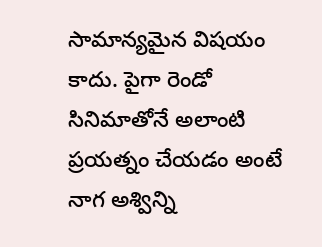సామాన్యమైన విషయం కాదు. పైగా రెండో సినిమాతోనే అలాంటి ప్రయత్నం చేయడం అంటే నాగ అశ్విన్ని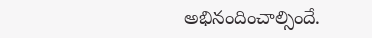అభినందించాల్సిందే.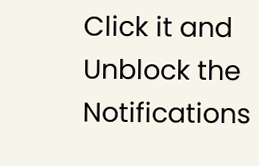Click it and Unblock the Notifications